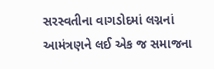સરસ્વતીના વાગડોદમાં લગ્નનાં આમંત્રણને લઈ એક જ સમાજના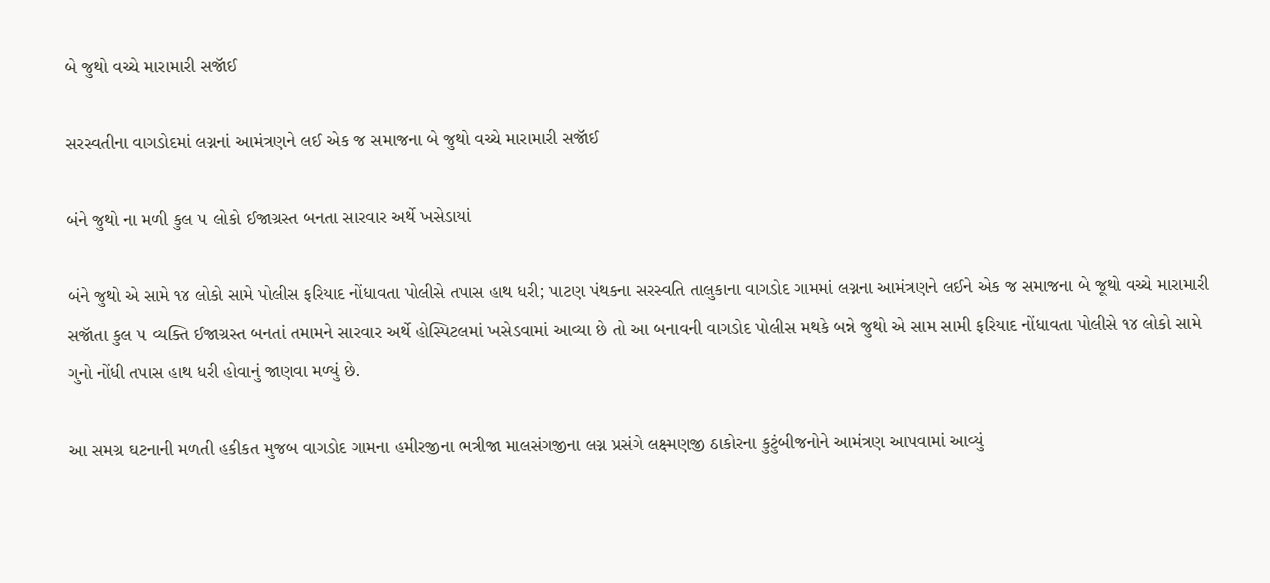બે જુથો વચ્ચે મારામારી સજૉઈ

સરસ્વતીના વાગડોદમાં લગ્નનાં આમંત્રણને લઈ એક જ સમાજના બે જુથો વચ્ચે મારામારી સજૉઈ

બંને જુથો ના મળી કુલ ૫ લોકો ઈજાગ્રસ્ત બનતા સારવાર અર્થે ખસેડાયાં

બંને જુથો એ સામે ૧૪ લોકો સામે પોલીસ ફરિયાદ નોંધાવતા પોલીસે તપાસ હાથ ધરી; પાટણ પંથકના સરસ્વતિ તાલુકાના વાગડોદ ગામમાં લગ્નના આમંત્રણને લઈને એક જ સમાજના બે જૂથો વચ્ચે મારામારી સજૉતા કુલ ૫ વ્યક્તિ ઈજાગ્રસ્ત બનતાં તમામને સારવાર અર્થે હોસ્પિટલમાં ખસેડવામાં આવ્યા છે તો આ બનાવની વાગડોદ પોલીસ મથકે બન્ને જુથો એ સામ સામી ફરિયાદ નોંધાવતા પોલીસે ૧૪ લોકો સામે ગુનો નોંધી તપાસ હાથ ધરી હોવાનું જાણવા મળ્યું છે.

આ સમગ્ર ઘટનાની મળતી હકીકત મુજબ વાગડોદ ગામના હમીરજીના ભત્રીજા માલસંગજીના લગ્ન પ્રસંગે લક્ષ્મણજી ઠાકોરના કુટુંબીજનોને આમંત્રણ આપવામાં આવ્યું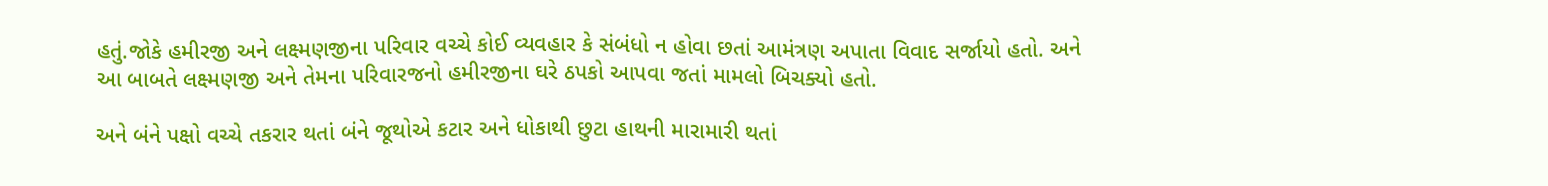હતું.જોકે હમીરજી અને લક્ષ્મણજીના પરિવાર વચ્ચે કોઈ વ્યવહાર કે સંબંધો ન હોવા છતાં આમંત્રણ અપાતા વિવાદ સર્જાયો હતો. અને આ બાબતે લક્ષ્મણજી અને તેમના પરિવારજનો હમીરજીના ઘરે ઠપકો આપવા જતાં મામલો બિચક્યો હતો.

અને બંને પક્ષો વચ્ચે તકરાર થતાં બંને જૂથોએ કટાર અને ધોકાથી છુટા હાથની મારામારી થતાં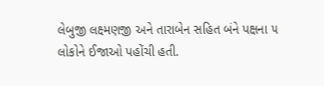લેબુજી લક્ષ્મણજી અને તારાબેન સહિત બંને પક્ષના ૫ લોકોને ઈજાઓ પહોંચી હતી.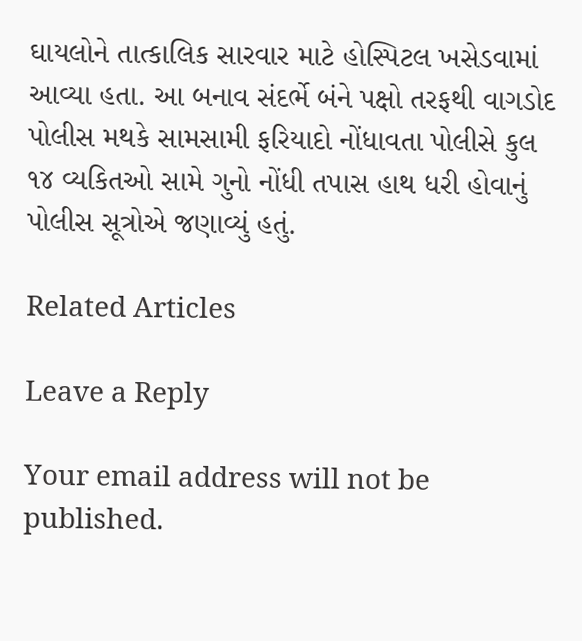ઘાયલોને તાત્કાલિક સારવાર માટે હોસ્પિટલ ખસેડવામાં આવ્યા હતા. આ બનાવ સંદર્ભે બંને પક્ષો તરફથી વાગડોદ પોલીસ મથકે સામસામી ફરિયાદો નોંધાવતા પોલીસે કુલ ૧૪ વ્યકિતઓ સામે ગુનો નોંધી તપાસ હાથ ધરી હોવાનું પોલીસ સૂત્રોએ જણાવ્યું હતું.

Related Articles

Leave a Reply

Your email address will not be published.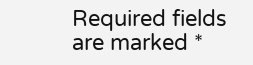Required fields are marked *